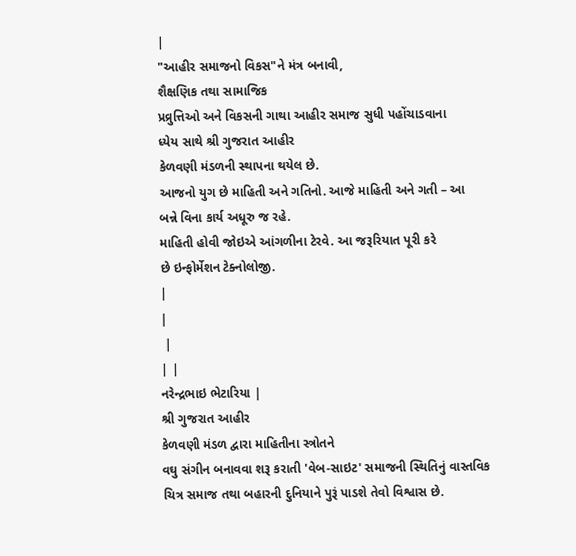|
"આહીર સમાજનો વિકસ"ને મંત્ર બનાવી,
શૈક્ષણિક તથા સામાજિક
પ્રવ્રુત્તિઓ અને વિકસની ગાથા આહીર સમાજ સુધી પહોંચાડવાના
ધ્યેય સાથે શ્રી ગુજરાત આહીર
કેળવણી મંડળની સ્થાપના થયેલ છે.
આજનો યુગ છે માહિતી અને ગતિનો. આજે માહિતી અને ગતી – આ
બન્ને વિના કાર્ય અધૂરુ જ રહે.
માહિતી હોવી જોઇએ આંગળીના ટેરવે. આ જરૂરિયાત પૂરી કરે
છે ઇન્ફોર્મેશન ટેક્નોલોજી.
|
|
 |
| |
નરેન્દ્રભાઇ ભેટારિયા |
શ્રી ગુજરાત આહીર
કેળવણી મંડળ દ્વારા માહિતીના સ્ત્રોતને
વઘુ સંગીન બનાવવા શરૂ કરાતી 'વેબ-સાઇટ' સમાજની સ્થિતિનું વાસ્તવિક
ચિત્ર સમાજ તથા બહારની દુનિયાને પુરૂં પાડશે તેવો વિશ્વાસ છે.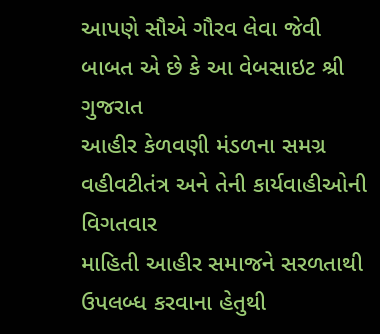આપણે સૌએ ગૌરવ લેવા જેવી બાબત એ છે કે આ વેબસાઇટ શ્રી ગુજરાત
આહીર કેળવણી મંડળના સમગ્ર વહીવટીતંત્ર અને તેની કાર્યવાહીઓની વિગતવાર
માહિતી આહીર સમાજને સરળતાથી ઉપલબ્ધ કરવાના હેતુથી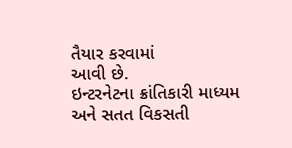તૈયાર કરવામાં
આવી છે.
ઇન્ટરનેટના ક્રાંતિકારી માધ્યમ અને સતત વિકસતી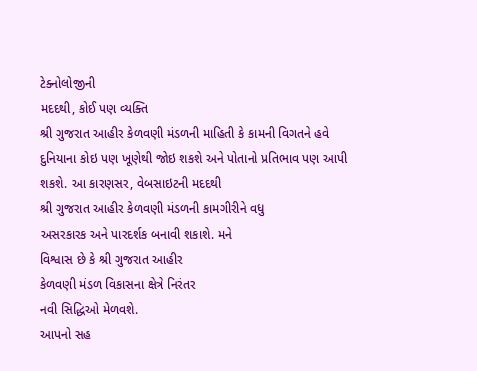ટેક્નોલોજીની
મદદથી, કોઈ પણ વ્યક્તિ
શ્રી ગુજરાત આહીર કેળવણી મંડળની માહિતી કે કામની વિગતને હવે
દુનિયાના કોઇ પણ ખૂણેથી જોઇ શકશે અને પોતાનો પ્રતિભાવ પણ આપી
શકશે. આ કારણસર, વેબસાઇટની મદદથી
શ્રી ગુજરાત આહીર કેળવણી મંડળની કામગીરીને વધુ
અસરકારક અને પારદર્શક બનાવી શકાશે. મને
વિશ્વાસ છે કે શ્રી ગુજરાત આહીર
કેળવણી મંડળ વિકાસના ક્ષેત્રે નિરંતર
નવી સિદ્ધિઓ મેળવશે.
આપનો સહ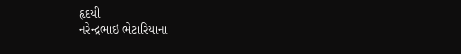હૃદયી
નરેન્દ્રભાઇ ભેટારિયાના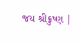જય શ્રીક્રુષ્ણ |